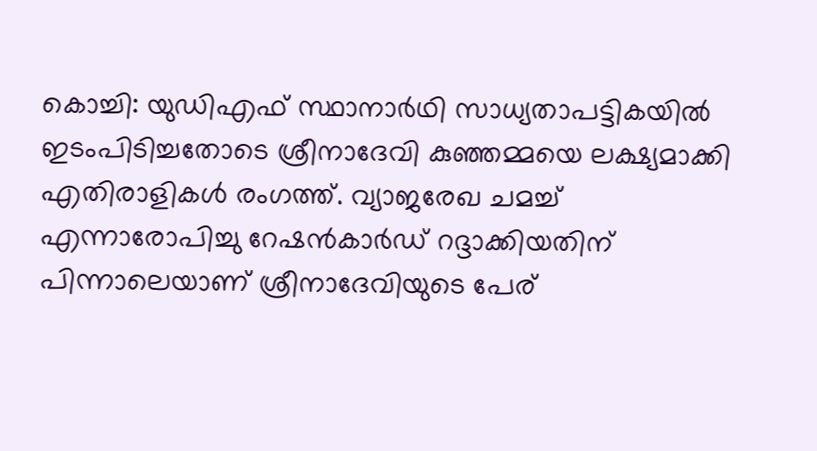കൊച്ചി: യുഡിഎഫ് സ്ഥാനാര്‍ഥി സാധ്യതാപട്ടികയില്‍ ഇടംപിടിച്ചതോടെ ശ്രീനാദേവി കുഞ്ഞമ്മയെ ലക്ഷ്യമാക്കി എതിരാളികള്‍ രംഗത്ത്. വ്യാജരേഖ ചമച്ച് എന്നാരോപിച്ചു റേഷന്‍കാര്‍ഡ് റദ്ദാക്കിയതിന് പിന്നാലെയാണ് ശ്രീനാദേവിയുടെ പേര്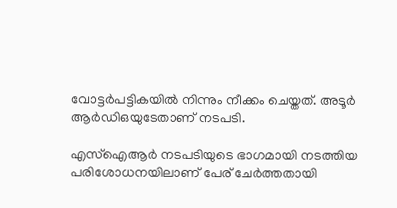വോട്ടര്‍പട്ടികയില്‍ നിന്നും നീക്കം ചെയ്തത്. അടൂര്‍ ആര്‍ഡിഒയുടേതാണ് നടപടി.

എസ്‌ഐആര്‍ നടപടിയുടെ ഭാഗമായി നടത്തിയ പരിശോധനയിലാണ് പേര് ചേര്‍ത്തതായി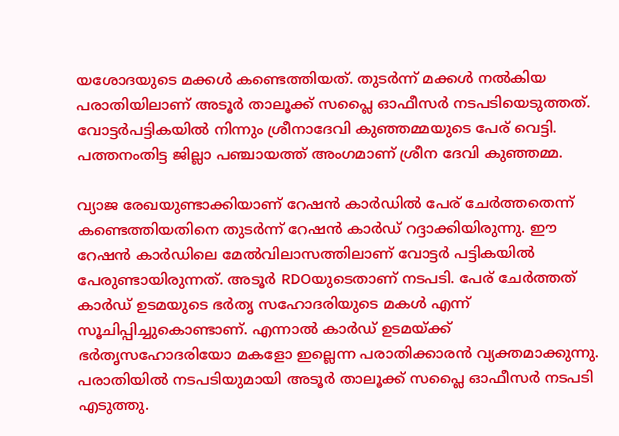യശോദയുടെ മക്കള്‍ കണ്ടെത്തിയത്. തുടര്‍ന്ന് മക്കള്‍ നല്‍കിയ പരാതിയിലാണ് അടൂര്‍ താലൂക്ക് സപ്ലൈ ഓഫീസര്‍ നടപടിയെടുത്തത്. വോട്ടര്‍പട്ടികയില്‍ നിന്നും ശ്രീനാദേവി കുഞ്ഞമ്മയുടെ പേര് വെട്ടി. പത്തനംതിട്ട ജില്ലാ പഞ്ചായത്ത് അംഗമാണ് ശ്രീന ദേവി കുഞ്ഞമ്മ.

വ്യാജ രേഖയുണ്ടാക്കിയാണ് റേഷന്‍ കാര്‍ഡില്‍ പേര് ചേര്‍ത്തതെന്ന് കണ്ടെത്തിയതിനെ തുടര്‍ന്ന് റേഷന്‍ കാര്‍ഡ് റദ്ദാക്കിയിരുന്നു. ഈ റേഷന്‍ കാര്‍ഡിലെ മേല്‍വിലാസത്തിലാണ് വോട്ടര്‍ പട്ടികയില്‍ പേരുണ്ടായിരുന്നത്. അടൂര്‍ RDOയുടെതാണ് നടപടി. പേര് ചേര്‍ത്തത് കാര്‍ഡ് ഉടമയുടെ ഭര്‍തൃ സഹോദരിയുടെ മകള്‍ എന്ന് സൂചിപ്പിച്ചുകൊണ്ടാണ്. എന്നാല്‍ കാര്‍ഡ് ഉടമയ്ക്ക് ഭര്‍തൃസഹോദരിയോ മകളോ ഇല്ലെന്ന പരാതിക്കാരന്‍ വ്യക്തമാക്കുന്നു. പരാതിയില്‍ നടപടിയുമായി അടൂര്‍ താലൂക്ക് സപ്ലൈ ഓഫീസര്‍ നടപടി എടുത്തു.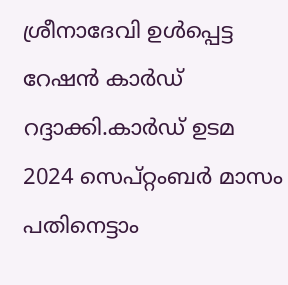ശ്രീനാദേവി ഉള്‍പ്പെട്ട റേഷന്‍ കാര്‍ഡ് റദ്ദാക്കി.കാര്‍ഡ് ഉടമ 2024 സെപ്റ്റംബര്‍ മാസം പതിനെട്ടാം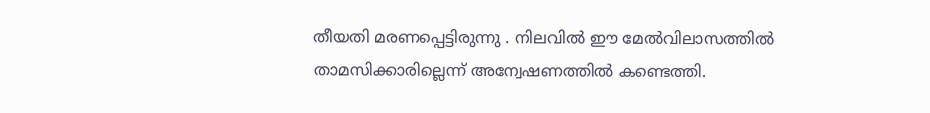തീയതി മരണപ്പെട്ടിരുന്നു . നിലവില്‍ ഈ മേല്‍വിലാസത്തില്‍ താമസിക്കാരില്ലെന്ന് അന്വേഷണത്തില്‍ കണ്ടെത്തി.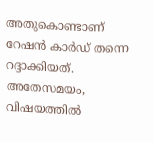അതുകൊണ്ടാണ് റേഷന്‍ കാര്‍ഡ് തന്നെ റദ്ദാക്കിയത്. അതേസമയം, വിഷയത്തില്‍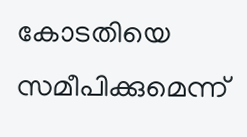കോടതിയെ സമീപിക്കുമെന്ന്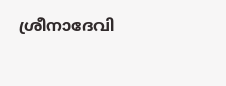ശ്രീനാദേവി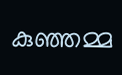കുഞ്ഞമ്മ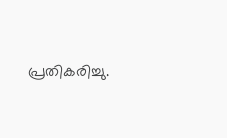പ്രതികരിച്ചു.